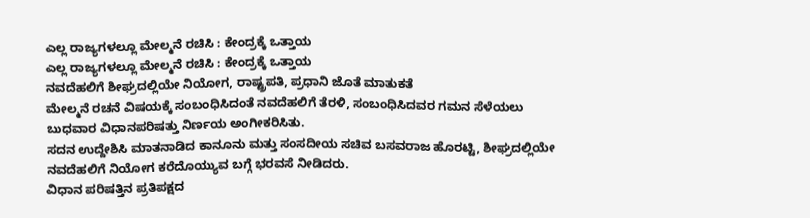ಎಲ್ಲ ರಾಜ್ಯಗಳಲ್ಲೂ ಮೇಲ್ಮನೆ ರಚಿಸಿ : ಕೇಂದ್ರಕ್ಕೆ ಒತ್ತಾಯ
ಎಲ್ಲ ರಾಜ್ಯಗಳಲ್ಲೂ ಮೇಲ್ಮನೆ ರಚಿಸಿ : ಕೇಂದ್ರಕ್ಕೆ ಒತ್ತಾಯ
ನವದೆಹಲಿಗೆ ಶೀಘ್ರದಲ್ಲಿಯೇ ನಿಯೋಗ, ರಾಷ್ಟ್ರಪತಿ, ಪ್ರಧಾನಿ ಜೊತೆ ಮಾತುಕತೆ
ಮೇಲ್ಮನೆ ರಚನೆ ವಿಷಯಕ್ಕೆ ಸಂಬಂಧಿಸಿದಂತೆ ನವದೆಹಲಿಗೆ ತೆರಳಿ, ಸಂಬಂಧಿಸಿದವರ ಗಮನ ಸೆಳೆಯಲು ಬುಧವಾರ ವಿಧಾನಪರಿಷತ್ತು ನಿರ್ಣಯ ಅಂಗೀಕರಿಸಿತು.
ಸದನ ಉದ್ದೇಶಿಸಿ ಮಾತನಾಡಿದ ಕಾನೂನು ಮತ್ತು ಸಂಸದೀಯ ಸಚಿವ ಬಸವರಾಜ ಹೊರಟ್ಟಿ, ಶೀಘ್ರದಲ್ಲಿಯೇ ನವದೆಹಲಿಗೆ ನಿಯೋಗ ಕರೆದೊಯ್ಯುವ ಬಗ್ಗೆ ಭರವಸೆ ನೀಡಿದರು.
ವಿಧಾನ ಪರಿಷತ್ತಿನ ಪ್ರತಿಪಕ್ಷದ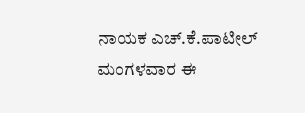ನಾಯಕ ಎಚ್.ಕೆ.ಪಾಟೀಲ್ ಮಂಗಳವಾರ ಈ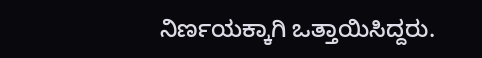ನಿರ್ಣಯಕ್ಕಾಗಿ ಒತ್ತಾಯಿಸಿದ್ದರು.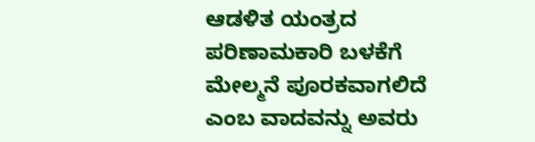ಆಡಳಿತ ಯಂತ್ರದ ಪರಿಣಾಮಕಾರಿ ಬಳಕೆಗೆ ಮೇಲ್ಮನೆ ಪೂರಕವಾಗಲಿದೆ ಎಂಬ ವಾದವನ್ನು ಅವರು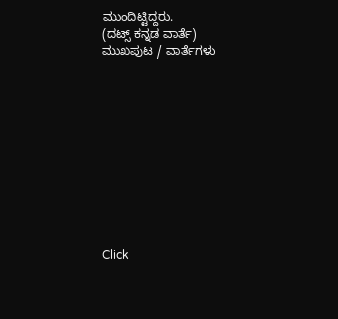ಮುಂದಿಟ್ಟಿದ್ದರು.
(ದಟ್ಸ್ ಕನ್ನಡ ವಾರ್ತೆ)
ಮುಖಪುಟ / ವಾರ್ತೆಗಳು











Click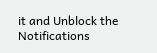it and Unblock the Notifications